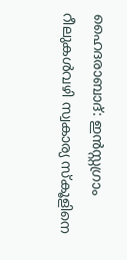ഹൈദരാബാദ്: ഇൻസ്റ്റഗ്രാം റീലുകൾവഴി സ്വകാര്യ സ്കൂളിനെ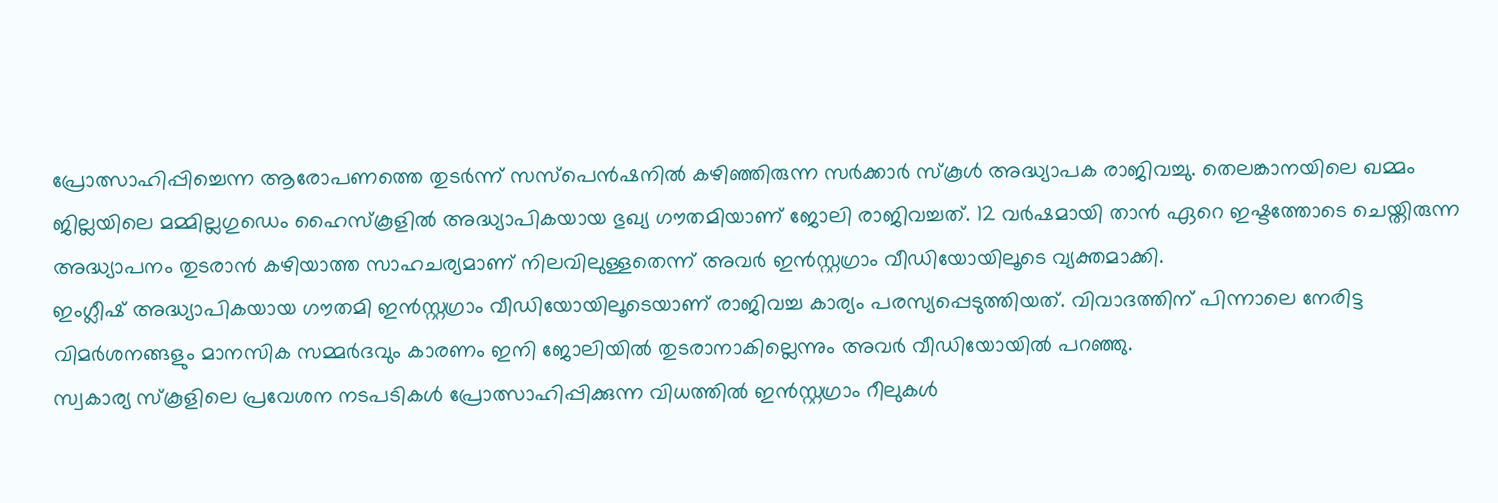പ്രോത്സാഹിപ്പിച്ചെന്ന ആരോപണത്തെ തുടർന്ന് സസ്പെൻഷനിൽ കഴിഞ്ഞിരുന്ന സർക്കാർ സ്കൂൾ അദ്ധ്യാപക രാജിവച്ചു. തെലങ്കാനയിലെ ഖമ്മം ജില്ലയിലെ മമ്മില്ലഗുഡെം ഹൈസ്കൂളിൽ അദ്ധ്യാപികയായ ഭുഖ്യ ഗൗതമിയാണ് ജോലി രാജിവച്ചത്. 12 വർഷമായി താൻ ഏറെ ഇഷ്ടത്തോടെ ചെയ്തിരുന്ന അദ്ധ്യാപനം തുടരാൻ കഴിയാത്ത സാഹചര്യമാണ് നിലവിലുള്ളതെന്ന് അവർ ഇൻസ്റ്റഗ്രാം വീഡിയോയിലൂടെ വ്യക്തമാക്കി.
ഇംഗ്ലീഷ് അദ്ധ്യാപികയായ ഗൗതമി ഇൻസ്റ്റഗ്രാം വീഡിയോയിലൂടെയാണ് രാജിവച്ച കാര്യം പരസ്യപ്പെടുത്തിയത്. വിവാദത്തിന് പിന്നാലെ നേരിട്ട വിമർശനങ്ങളും മാനസിക സമ്മർദവും കാരണം ഇനി ജോലിയിൽ തുടരാനാകില്ലെന്നും അവർ വീഡിയോയിൽ പറഞ്ഞു.
സ്വകാര്യ സ്കൂളിലെ പ്രവേശന നടപടികൾ പ്രോത്സാഹിപ്പിക്കുന്ന വിധത്തിൽ ഇൻസ്റ്റഗ്രാം റീലുകൾ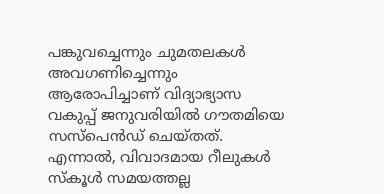പങ്കുവച്ചെന്നും ചുമതലകൾ അവഗണിച്ചെന്നും ആരോപിച്ചാണ് വിദ്യാഭ്യാസ വകുപ്പ് ജനുവരിയിൽ ഗൗതമിയെ സസ്പെൻഡ് ചെയ്തത്. എന്നാൽ, വിവാദമായ റീലുകൾ സ്കൂൾ സമയത്തല്ല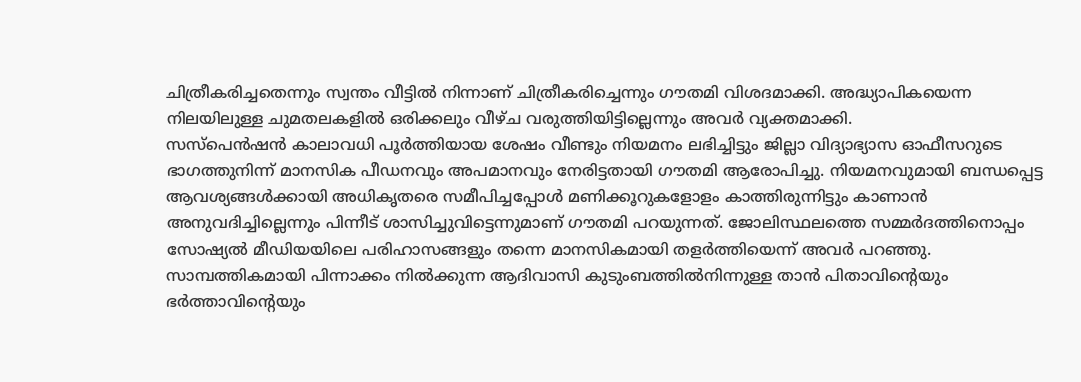ചിത്രീകരിച്ചതെന്നും സ്വന്തം വീട്ടിൽ നിന്നാണ് ചിത്രീകരിച്ചെന്നും ഗൗതമി വിശദമാക്കി. അദ്ധ്യാപികയെന്ന നിലയിലുള്ള ചുമതലകളിൽ ഒരിക്കലും വീഴ്ച വരുത്തിയിട്ടില്ലെന്നും അവർ വ്യക്തമാക്കി.
സസ്പെൻഷൻ കാലാവധി പൂർത്തിയായ ശേഷം വീണ്ടും നിയമനം ലഭിച്ചിട്ടും ജില്ലാ വിദ്യാഭ്യാസ ഓഫീസറുടെ ഭാഗത്തുനിന്ന് മാനസിക പീഡനവും അപമാനവും നേരിട്ടതായി ഗൗതമി ആരോപിച്ചു. നിയമനവുമായി ബന്ധപ്പെട്ട ആവശ്യങ്ങൾക്കായി അധികൃതരെ സമീപിച്ചപ്പോൾ മണിക്കൂറുകളോളം കാത്തിരുന്നിട്ടും കാണാൻ അനുവദിച്ചില്ലെന്നും പിന്നീട് ശാസിച്ചുവിട്ടെന്നുമാണ് ഗൗതമി പറയുന്നത്. ജോലിസ്ഥലത്തെ സമ്മർദത്തിനൊപ്പം സോഷ്യൽ മീഡിയയിലെ പരിഹാസങ്ങളും തന്നെ മാനസികമായി തളർത്തിയെന്ന് അവർ പറഞ്ഞു.
സാമ്പത്തികമായി പിന്നാക്കം നിൽക്കുന്ന ആദിവാസി കുടുംബത്തിൽനിന്നുള്ള താൻ പിതാവിന്റെയും ഭർത്താവിന്റെയും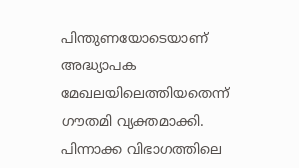പിന്തുണയോടെയാണ് അദ്ധ്യാപക മേഖലയിലെത്തിയതെന്ന് ഗൗതമി വ്യക്തമാക്കി. പിന്നാക്ക വിഭാഗത്തിലെ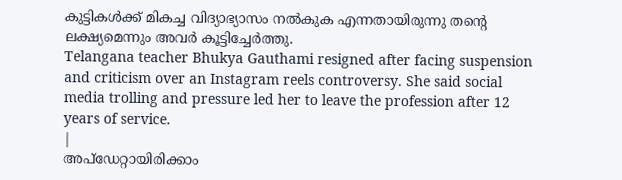കുട്ടികൾക്ക് മികച്ച വിദ്യാഭ്യാസം നൽകുക എന്നതായിരുന്നു തന്റെ ലക്ഷ്യമെന്നും അവർ കൂട്ടിച്ചേർത്തു.
Telangana teacher Bhukya Gauthami resigned after facing suspension and criticism over an Instagram reels controversy. She said social media trolling and pressure led her to leave the profession after 12 years of service.
|
അപ്ഡേറ്റായിരിക്കാം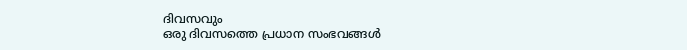ദിവസവും
ഒരു ദിവസത്തെ പ്രധാന സംഭവങ്ങൾ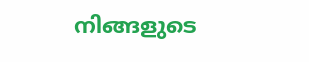നിങ്ങളുടെ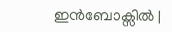ഇൻബോക്സിൽ |